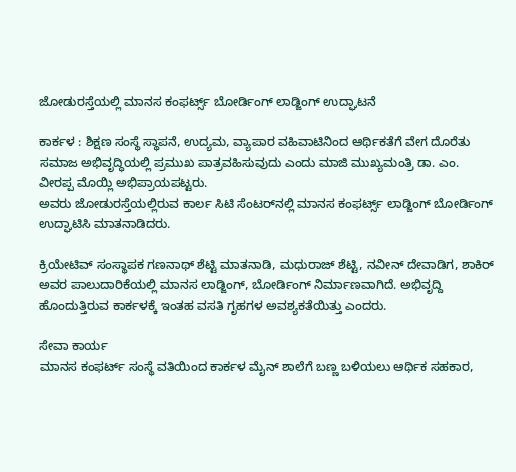ಜೋಡುರಸ್ತೆಯಲ್ಲಿ ಮಾನಸ ಕಂಫರ್ಟ್ಸ್‌ ಬೋರ್ಡಿಂಗ್‌ ಲಾಡ್ಜಿಂಗ್‌ ಉದ್ಘಾಟನೆ

ಕಾರ್ಕಳ : ಶಿಕ್ಷಣ ಸಂಸ್ಥೆ ಸ್ಥಾಪನೆ, ಉದ್ಯಮ, ವ್ಯಾಪಾರ ವಹಿವಾಟಿನಿಂದ ಆರ್ಥಿಕತೆಗೆ ವೇಗ ದೊರೆತು ಸಮಾಜ ಅಭಿವೃದ್ಧಿಯಲ್ಲಿ ಪ್ರಮುಖ ಪಾತ್ರವಹಿಸುವುದು ಎಂದು ಮಾಜಿ ಮುಖ್ಯಮಂತ್ರಿ ಡಾ. ಎಂ. ವೀರಪ್ಪ ಮೊಯ್ಲಿ ಅಭಿಪ್ರಾಯಪಟ್ಟರು.
ಅವರು ಜೋಡುರಸ್ತೆಯಲ್ಲಿರುವ ಕಾರ್ಲ ಸಿಟಿ ಸೆಂಟರ್‌ನಲ್ಲಿ ಮಾನಸ ಕಂಫರ್ಟ್ಸ್‌ ಲಾಡ್ಜಿಂಗ್‌ ಬೋರ್ಡಿಂಗ್‌ ಉದ್ಘಾಟಿಸಿ ಮಾತನಾಡಿದರು.

ಕ್ರಿಯೇಟಿವ್‌ ಸಂಸ್ಥಾಪಕ ಗಣನಾಥ್ ಶೆಟ್ಟಿ ಮಾತನಾಡಿ, ಮಧುರಾಜ್‌ ಶೆಟ್ಟಿ, ನವೀನ್‌ ದೇವಾಡಿಗ, ಶಾಕಿರ್‌ ಅವರ ಪಾಲುದಾರಿಕೆಯಲ್ಲಿ ಮಾನಸ ಲಾಡ್ಜಿಂಗ್‌, ಬೋರ್ಡಿಂಗ್‌ ನಿರ್ಮಾಣವಾಗಿದೆ. ಅಭಿವೃದ್ದಿ ಹೊಂದುತ್ತಿರುವ ಕಾರ್ಕಳಕ್ಕೆ ಇಂತಹ ವಸತಿ ಗೃಹಗಳ ಅವಶ್ಯಕತೆಯಿತ್ತು ಎಂದರು.

ಸೇವಾ ಕಾರ್ಯ
ಮಾನಸ ಕಂಫರ್ಟ್‌ ಸಂಸ್ಥೆ ವತಿಯಿಂದ ಕಾರ್ಕಳ ಮೈನ್‌ ಶಾಲೆಗೆ ಬಣ್ಣ ಬಳಿಯಲು ಆರ್ಥಿಕ ಸಹಕಾರ,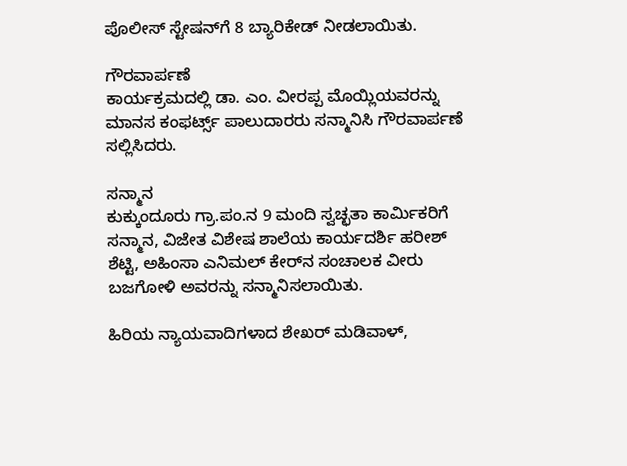ಪೊಲೀಸ್‌ ಸ್ಟೇಷನ್‌ಗೆ 8 ಬ್ಯಾರಿಕೇಡ್‌ ನೀಡಲಾಯಿತು.

ಗೌರವಾರ್ಪಣೆ
ಕಾರ್ಯಕ್ರಮದಲ್ಲಿ ಡಾ. ಎಂ. ವೀರಪ್ಪ ಮೊಯ್ಲಿಯವರನ್ನು ಮಾನಸ ಕಂಫರ್ಟ್ಸ್‌ ಪಾಲುದಾರರು ಸನ್ಮಾನಿಸಿ ಗೌರವಾರ್ಪಣೆ ಸಲ್ಲಿಸಿದರು.

ಸನ್ಮಾನ
ಕುಕ್ಕುಂದೂರು ಗ್ರಾ.ಪಂ.ನ 9 ಮಂದಿ ಸ್ವಚ್ಛತಾ ಕಾರ್ಮಿಕರಿಗೆ ಸನ್ಮಾನ, ವಿಜೇತ ವಿಶೇಷ ಶಾಲೆಯ ಕಾರ್ಯದರ್ಶಿ ಹರೀಶ್‌ ಶೆಟ್ಟಿ, ಅಹಿಂಸಾ ಎನಿಮಲ್‌ ಕೇರ್‌ನ ಸಂಚಾಲಕ ವೀರು ಬಜಗೋಳಿ ಅವರನ್ನು ಸನ್ಮಾನಿಸಲಾಯಿತು.

ಹಿರಿಯ ನ್ಯಾಯವಾದಿಗಳಾದ ಶೇಖರ್‌ ಮಡಿವಾಳ್‌,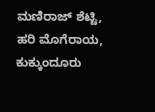ಮಣಿರಾಜ್‌ ಶೆಟ್ಟಿ, ಹರಿ ಮೊಗೆರಾಯ, ಕುಕ್ಕುಂದೂರು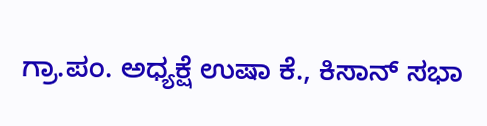ಗ್ರಾ.ಪಂ. ಅಧ್ಯಕ್ಷೆ ಉಷಾ ಕೆ‌., ಕಿಸಾನ್‌ ಸಭಾ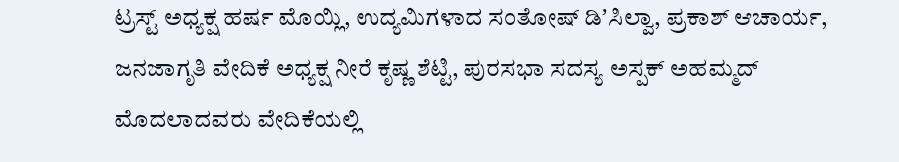ಟ್ರಸ್ಟ್‌ ಅಧ್ಯಕ್ಷ ಹರ್ಷ ಮೊಯ್ಲಿ, ಉದ್ಯಮಿಗಳಾದ ಸಂತೋಷ್ ಡಿʼಸಿಲ್ವಾ, ಪ್ರಕಾಶ್‌ ಆಚಾರ್ಯ, ಜನಜಾಗೃತಿ ವೇದಿಕೆ ಅಧ್ಯಕ್ಷ ನೀರೆ ಕೃಷ್ಣ ಶೆಟ್ಟಿ, ಪುರಸಭಾ ಸದಸ್ಯ ಅಸ್ಪಕ್ ಅಹಮ್ಮದ್ ಮೊದಲಾದವರು ವೇದಿಕೆಯಲ್ಲಿ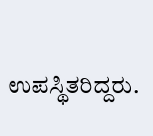ಉಪಸ್ಥಿತರಿದ್ದರು.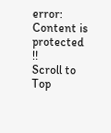error: Content is protected !!
Scroll to Top